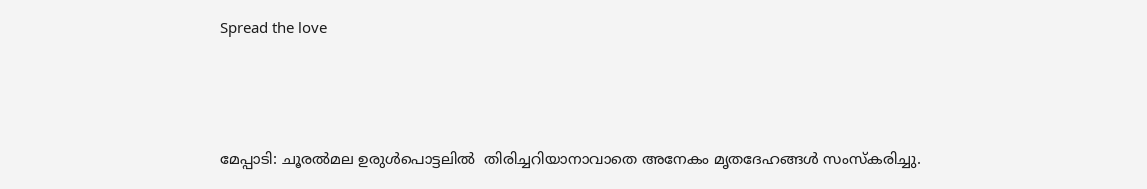Spread the love



മേപ്പാടി: ചൂരൽമല ഉരുൾപൊട്ടലിൽ  തിരിച്ചറിയാനാവാതെ അനേകം മൃതദേഹങ്ങൾ സംസ്കരിച്ചു.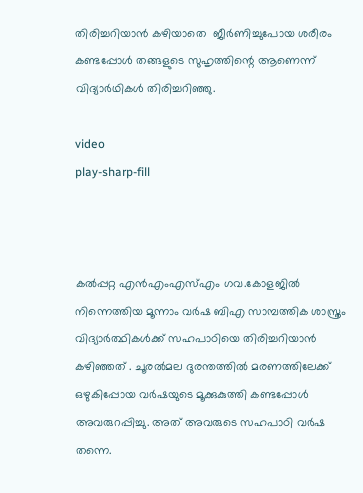തിരിച്ചറിയാൻ കഴിയാതെ  ജീര്‍ണിച്ചുപോയ ശരീരം കണ്ടപ്പോള്‍ തങ്ങളുടെ സുഹൃത്തിന്റെ ആണെന്ന് വിദ്യാർഥികൾ തിരിച്ചറിഞ്ഞു.

video
play-sharp-fill



കല്‍പ്പറ്റ എന്‍എംഎസ്‌എം ഗവ.കോളജില്‍ നിന്നെത്തിയ മൂന്നാം വര്‍ഷ ബിഎ സാമ്പത്തിക ശാസ്ത്രം വിദ്യാര്‍ത്ഥികള്‍ക്ക് സഹപാഠിയെ തിരിച്ചറിയാന്‍ കഴിഞ്ഞത് . ചൂരല്‍മല ദുരന്തത്തില്‍ മരണത്തിലേക്ക് ഒഴുകിപ്പോയ വര്‍ഷയുടെ മൂക്കുകുത്തി കണ്ടപ്പോള്‍ അവരുറപ്പിച്ചു. അത് അവരുടെ സഹപാഠി വര്‍ഷ തന്നെ.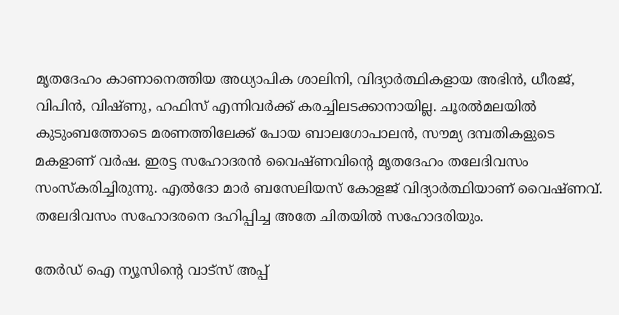മൃതദേഹം കാണാനെത്തിയ അധ്യാപിക ശാലിനി, വിദ്യാര്‍ത്ഥികളായ അഭിന്‍, ധീരജ്, വിപിന്‍, വിഷ്ണു, ഹഫിസ് എന്നിവര്‍ക്ക് കരച്ചിലടക്കാനായില്ല. ചൂരല്‍മലയില്‍ കുടുംബത്തോടെ മരണത്തിലേക്ക് പോയ ബാലഗോപാലന്‍, സൗമ്യ ദമ്പതികളുടെ മകളാണ് വര്‍ഷ. ഇരട്ട സഹോദരന്‍ വൈഷ്ണവിന്റെ മൃതദേഹം തലേദിവസം സംസ്‌കരിച്ചിരുന്നു. എല്‍ദോ മാര്‍ ബസേലിയസ് കോളജ് വിദ്യാര്‍ത്ഥിയാണ് വൈഷ്ണവ്. തലേദിവസം സഹോദരനെ ദഹിപ്പിച്ച അതേ ചിതയില്‍ സഹോദരിയും.

തേർഡ് ഐ ന്യൂസിന്റെ വാട്സ് അപ്പ്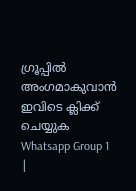ഗ്രൂപ്പിൽ അംഗമാകുവാൻ ഇവിടെ ക്ലിക്ക് ചെയ്യുക
Whatsapp Group 1 |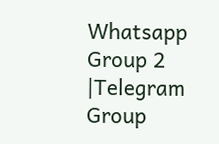Whatsapp Group 2 |Telegram Group